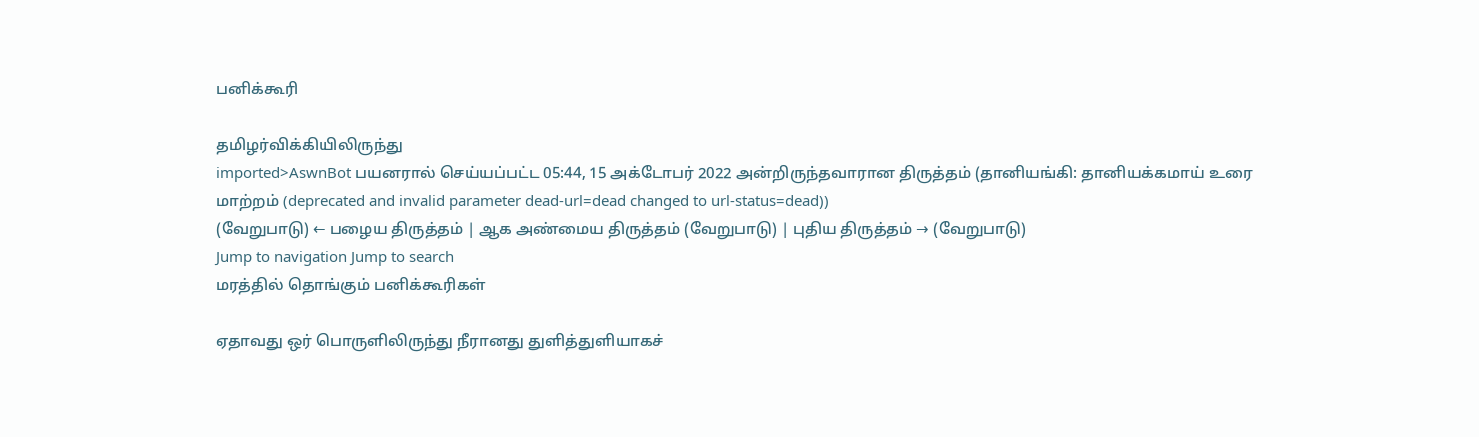பனிக்கூரி

தமிழர்விக்கியிலிருந்து
imported>AswnBot பயனரால் செய்யப்பட்ட 05:44, 15 அக்டோபர் 2022 அன்றிருந்தவாரான திருத்தம் (தானியங்கி: தானியக்கமாய் உரை மாற்றம் (deprecated and invalid parameter dead-url=dead changed to url-status=dead))
(வேறுபாடு) ← பழைய திருத்தம் | ஆக அண்மைய திருத்தம் (வேறுபாடு) | புதிய திருத்தம் → (வேறுபாடு)
Jump to navigation Jump to search
மரத்தில் தொங்கும் பனிக்கூரிகள்

ஏதாவது ஒர் பொருளிலிருந்து நீரானது துளித்துளியாகச்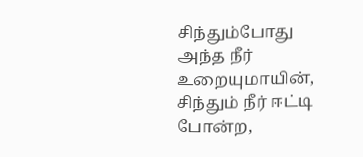சிந்தும்போது அந்த நீர் உறையுமாயின், சிந்தும் நீர் ஈட்டி போன்ற,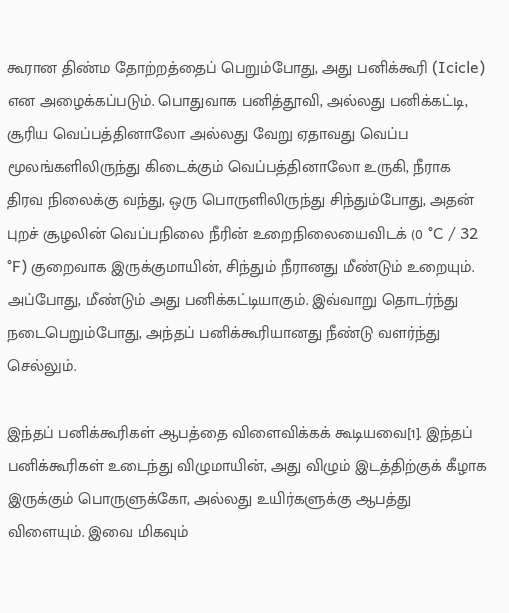கூரான திண்ம தோற்றத்தைப் பெறும்போது, அது பனிக்கூரி (Icicle) என அழைக்கப்படும். பொதுவாக பனித்தூவி, அல்லது பனிக்கட்டி, சூரிய வெப்பத்தினாலோ அல்லது வேறு ஏதாவது வெப்ப மூலங்களிலிருந்து கிடைக்கும் வெப்பத்தினாலோ உருகி, நீராக திரவ நிலைக்கு வந்து, ஒரு பொருளிலிருந்து சிந்தும்போது, அதன் புறச் சூழலின் வெப்பநிலை நீரின் உறைநிலையைவிடக் (0 °C / 32 °F) குறைவாக இருக்குமாயின், சிந்தும் நீரானது மீண்டும் உறையும். அப்போது, மீண்டும் அது பனிக்கட்டியாகும். இவ்வாறு தொடர்ந்து நடைபெறும்போது, அந்தப் பனிக்கூரியானது நீண்டு வளர்ந்து செல்லும்.

இந்தப் பனிக்கூரிகள் ஆபத்தை விளைவிக்கக் கூடியவை[1]. இந்தப் பனிக்கூரிகள் உடைந்து விழுமாயின், அது விழும் இடத்திற்குக் கீழாக இருக்கும் பொருளுக்கோ, அல்லது உயிர்களுக்கு ஆபத்து விளையும். இவை மிகவும்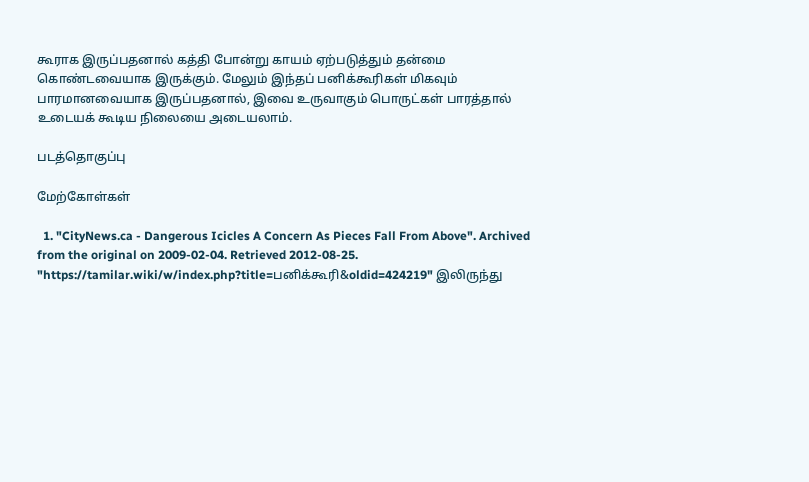கூராக இருப்பதனால் கத்தி போன்று காயம் ஏற்படுத்தும் தன்மை கொண்டவையாக இருக்கும். மேலும் இந்தப் பனிக்கூரிகள் மிகவும் பாரமானவையாக இருப்பதனால், இவை உருவாகும் பொருட்கள் பாரத்தால் உடையக் கூடிய நிலையை அடையலாம்.

படத்தொகுப்பு

மேற்கோள்கள்

  1. "CityNews.ca - Dangerous Icicles A Concern As Pieces Fall From Above". Archived from the original on 2009-02-04. Retrieved 2012-08-25.
"https://tamilar.wiki/w/index.php?title=பனிக்கூரி&oldid=424219" இலிருந்து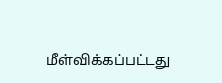மீள்விக்கப்பட்டது